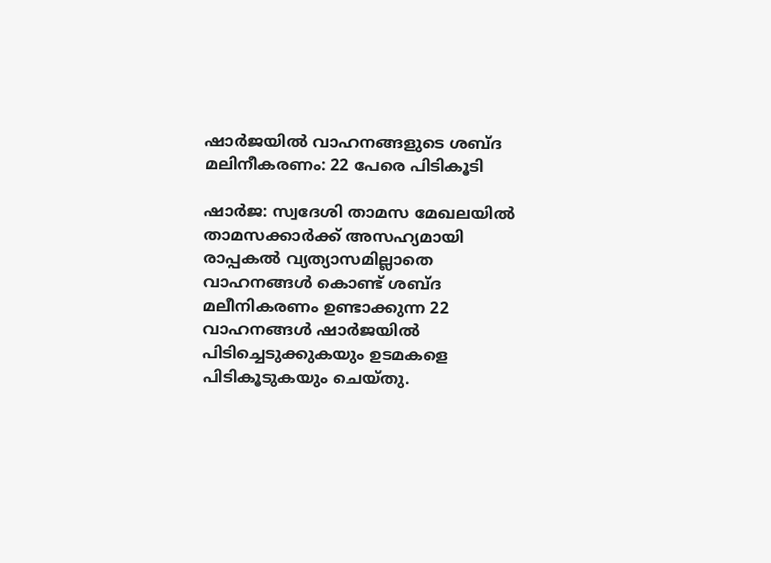ഷാര്‍ജയില്‍ വാഹനങ്ങളുടെ ശബ്ദ മലിനീകരണം: 22 പേരെ പിടികൂടി

ഷാര്‍ജ: സ്വദേശി താമസ മേഖലയില്‍ താമസക്കാര്‍ക്ക് അസഹ്യമായി രാപ്പകല്‍ വ്യത്യാസമില്ലാതെ വാഹനങ്ങള്‍ കൊണ്ട് ശബ്ദ മലീനികരണം ഉണ്ടാക്കുന്ന 22 വാഹനങ്ങള്‍ ഷാര്‍ജയില്‍ പിടിച്ചെടുക്കുകയും ഉടമകളെ പിടികൂടുകയും ചെയ്തു.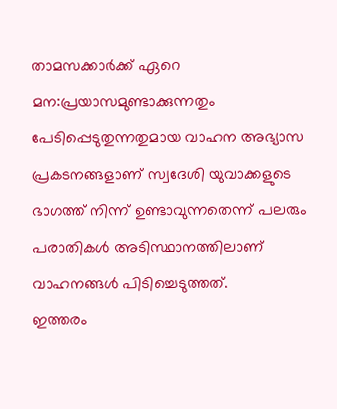താമസക്കാര്‍ക്ക് ഏറെ മന:പ്രയാസമുണ്ടാക്കുന്നതും പേടിപ്പെടുതുന്നതുമായ വാഹന അഭ്യാസ പ്രകടനങ്ങളാണ് സ്വദേശി യുവാക്കളുടെ ഭാഗത്ത് നിന്ന് ഉണ്ടാവുന്നതെന്ന് പലരും പരാതികള്‍ അടിസ്ഥാനത്തിലാണ് വാഹനങ്ങള്‍ പിടിച്ചെടുത്തത്.
ഇത്തരം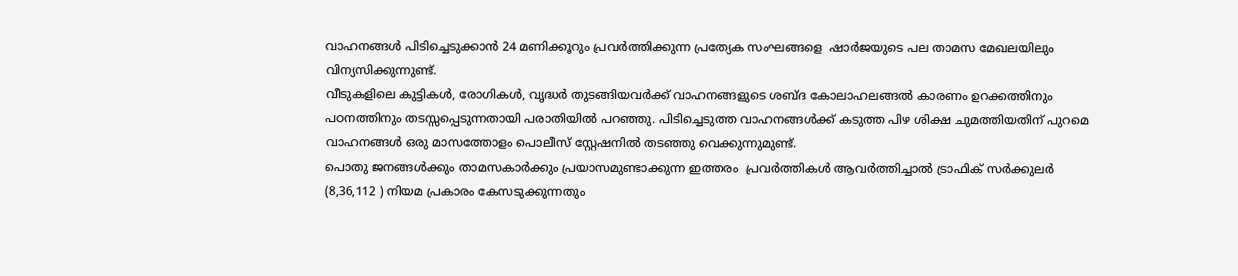വാഹനങ്ങള്‍ പിടിച്ചെടുക്കാന്‍ 24 മണിക്കൂറും പ്രവര്‍ത്തിക്കുന്ന പ്രത്യേക സംഘങ്ങളെ  ഷാര്‍ജയുടെ പല താമസ മേഖലയിലും വിന്യസിക്കുന്നുണ്ട്.
വീടുകളിലെ കുട്ടികള്‍, രോഗികള്‍, വൃദ്ധര്‍ തുടങ്ങിയവര്‍ക്ക് വാഹനങ്ങളുടെ ശബ്ദ കോലാഹലങ്ങല്‍ കാരണം ഉറക്കത്തിനും പഠനത്തിനും തടസ്സപ്പെടുന്നതായി പരാതിയില്‍ പറഞ്ഞു. പിടിച്ചെടുത്ത വാഹനങ്ങള്‍ക്ക് കടുത്ത പിഴ ശിക്ഷ ചുമത്തിയതിന് പുറമെ   വാഹനങ്ങള്‍ ഒരു മാസത്തോളം പൊലീസ് സ്റ്റേഷനില്‍ തടഞ്ഞു വെക്കുന്നുമുണ്ട്.
പൊതു ജനങ്ങള്‍ക്കും താമസകാര്‍ക്കും പ്രയാസമുണ്ടാക്കുന്ന ഇത്തരം  പ്രവര്‍ത്തികള്‍ ആവര്‍ത്തിച്ചാല്‍ ട്രാഫിക് സര്‍ക്കുലര്‍ (8,36,112 ) നിയമ പ്രകാരം കേസടുക്കുന്നതും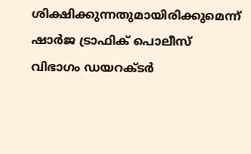ശിക്ഷിക്കുന്നതുമായിരിക്കുമെന്ന് ഷാര്‍ജ ട്രാഫിക് പൊലീസ്  വിഭാഗം ഡയറക്ടര്‍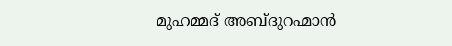മുഹമ്മദ് അബ്ദുറഹ്മാന്‍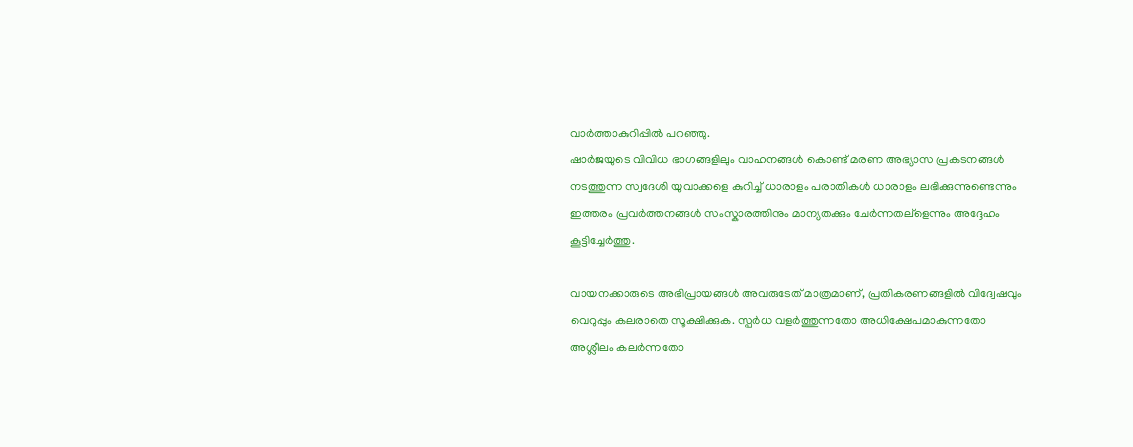വാര്‍ത്താകുറിപ്പില്‍ പറഞ്ഞു.
ഷാര്‍ജയുടെ വിവിധ ഭാഗങ്ങളിലും വാഹനങ്ങള്‍ കൊണ്ട് മരണ അഭ്യാസ പ്രകടനങ്ങള്‍ നടത്തുന്ന സ്വദേശി യുവാക്കളെ കുറിച്ച് ധാരാളം പരാതികള്‍ ധാരാളം ലഭിക്കുന്നുണ്ടെന്നും ഇത്തരം പ്രവര്‍ത്തനങ്ങള്‍ സംസ്കാരത്തിനും മാന്യതക്കും ചേര്‍ന്നതല്ളെന്നും അദ്ദേഹം കൂട്ടിച്ചേര്‍ത്തു.

വായനക്കാരുടെ അഭിപ്രായങ്ങള്‍ അവരുടേത് മാത്രമാണ്, പ്രതികരണങ്ങളിൽ വിദ്വേഷവും വെറുപ്പും കലരാതെ സൂക്ഷിക്കുക. സ്പർധ വളർത്തുന്നതോ അധിക്ഷേപമാകുന്നതോ അശ്ലീലം കലർന്നതോ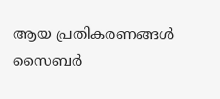ആയ പ്രതികരണങ്ങൾ സൈബർ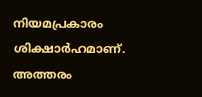നിയമപ്രകാരം ശിക്ഷാർഹമാണ്. അത്തരം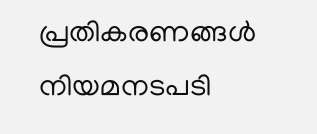പ്രതികരണങ്ങൾ നിയമനടപടി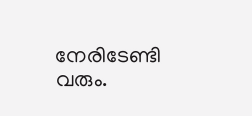നേരിടേണ്ടി വരും.